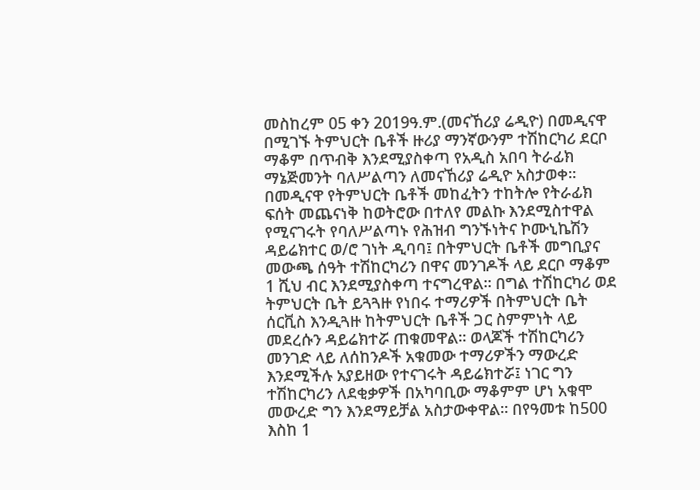መስከረም 05 ቀን 2019ዓ.ም.(መናኸሪያ ሬዲዮ) በመዲናዋ በሚገኙ ትምህርት ቤቶች ዙሪያ ማንኛውንም ተሽከርካሪ ደርቦ ማቆም በጥብቅ እንደሚያስቀጣ የአዲስ አበባ ትራፊክ ማኔጅመንት ባለሥልጣን ለመናኸሪያ ሬዲዮ አስታወቀ። በመዲናዋ የትምህርት ቤቶች መከፈትን ተከትሎ የትራፊክ ፍሰት መጨናነቅ ከወትሮው በተለየ መልኩ እንደሚስተዋል የሚናገሩት የባለሥልጣኑ የሕዝብ ግንኙነትና ኮሙኒኬሽን ዳይሬክተር ወ/ሮ ገነት ዲባባ፤ በትምህርት ቤቶች መግቢያና መውጫ ሰዓት ተሽከርካሪን በዋና መንገዶች ላይ ደርቦ ማቆም 1 ሺህ ብር እንደሚያስቀጣ ተናግረዋል። በግል ተሽከርካሪ ወደ ትምህርት ቤት ይጓጓዙ የነበሩ ተማሪዎች በትምህርት ቤት ሰርቪስ እንዲጓዙ ከትምህርት ቤቶች ጋር ስምምነት ላይ መደረሱን ዳይሬክተሯ ጠቁመዋል። ወላጆች ተሽከርካሪን መንገድ ላይ ለሰከንዶች አቁመው ተማሪዎችን ማውረድ እንደሚችሉ አያይዘው የተናገሩት ዳይሬክተሯ፤ ነገር ግን ተሽከርካሪን ለደቂቃዎች በአካባቢው ማቆምም ሆነ አቁሞ መውረድ ግን እንደማይቻል አስታውቀዋል። በየዓመቱ ከ500 እስከ 1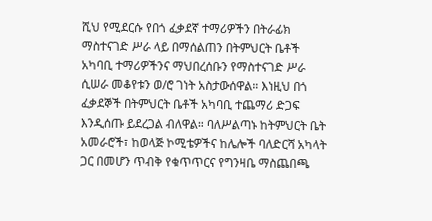ሺህ የሚደርሱ የበጎ ፈቃደኛ ተማሪዎችን በትራፊክ ማስተናገድ ሥራ ላይ በማሰልጠን በትምህርት ቤቶች አካባቢ ተማሪዎችንና ማህበረሰቡን የማስተናገድ ሥራ ሲሠራ መቆየቱን ወ/ሮ ገነት አስታውሰዋል። እነዚህ በጎ ፈቃደኞች በትምህርት ቤቶች አካባቢ ተጨማሪ ድጋፍ እንዲሰጡ ይደረጋል ብለዋል። ባለሥልጣኑ ከትምህርት ቤት አመራሮች፣ ከወላጅ ኮሚቴዎችና ከሌሎች ባለድርሻ አካላት ጋር በመሆን ጥብቅ የቁጥጥርና የግንዛቤ ማስጨበጫ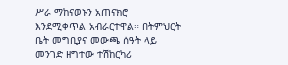ሥራ ማከናወኑን አጠናክሮ እንደሚቀጥል አብራርተዋል። በትምህርት ቤት መግቢያና መውጫ ሰዓት ላይ መንገድ ዘግተው ተሽከርካሪ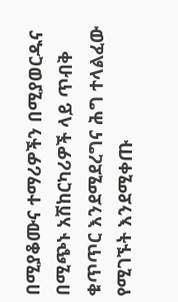በሚያቆሙና ተማሪዎችን በሚያወርዱና በሚጭኑ አሽከርካሪዎች ላይ ጥብቅ ቁጥጥር እንደሚደረግና ሕግ ተላልፈው የሚገኙት እንደሚቀጡ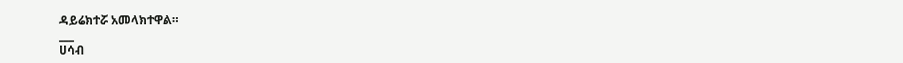ዳይሬክተሯ አመላክተዋል።
___
ሀሳብ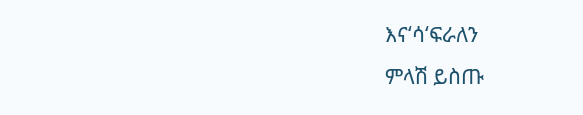እና‘ሳ‘ፍራለን
ምላሽ ይስጡ